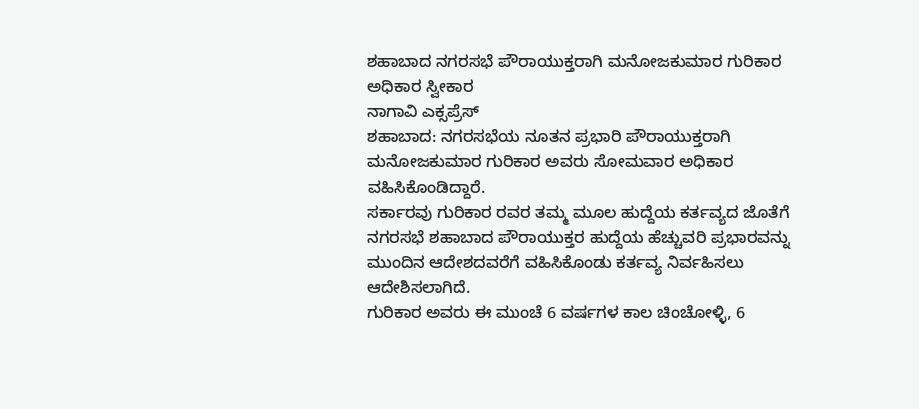ಶಹಾಬಾದ ನಗರಸಭೆ ಪೌರಾಯುಕ್ತರಾಗಿ ಮನೋಜಕುಮಾರ ಗುರಿಕಾರ ಅಧಿಕಾರ ಸ್ವೀಕಾರ
ನಾಗಾವಿ ಎಕ್ಸಪ್ರೆಸ್
ಶಹಾಬಾದ: ನಗರಸಭೆಯ ನೂತನ ಪ್ರಭಾರಿ ಪೌರಾಯುಕ್ತರಾಗಿ ಮನೋಜಕುಮಾರ ಗುರಿಕಾರ ಅವರು ಸೋಮವಾರ ಅಧಿಕಾರ ವಹಿಸಿಕೊಂಡಿದ್ದಾರೆ.
ಸರ್ಕಾರವು ಗುರಿಕಾರ ರವರ ತಮ್ಮ ಮೂಲ ಹುದ್ದೆಯ ಕರ್ತವ್ಯದ ಜೊತೆಗೆ ನಗರಸಭೆ ಶಹಾಬಾದ ಪೌರಾಯುಕ್ತರ ಹುದ್ದೆಯ ಹೆಚ್ಚುವರಿ ಪ್ರಭಾರವನ್ನು ಮುಂದಿನ ಆದೇಶದವರೆಗೆ ವಹಿಸಿಕೊಂಡು ಕರ್ತವ್ಯ ನಿರ್ವಹಿಸಲು ಆದೇಶಿಸಲಾಗಿದೆ.
ಗುರಿಕಾರ ಅವರು ಈ ಮುಂಚೆ 6 ವರ್ಷಗಳ ಕಾಲ ಚಿಂಚೋಳ್ಳಿ, 6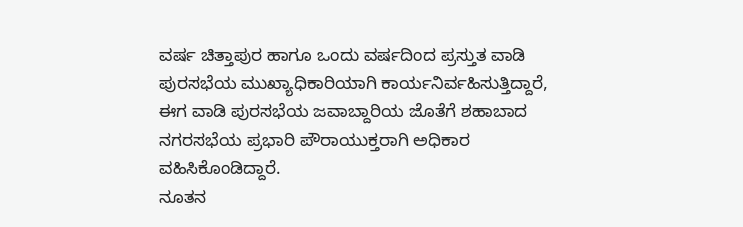ವರ್ಷ ಚಿತ್ತಾಪುರ ಹಾಗೂ ಒಂದು ವರ್ಷದಿಂದ ಪ್ರಸ್ತುತ ವಾಡಿ ಪುರಸಭೆಯ ಮುಖ್ಯಾಧಿಕಾರಿಯಾಗಿ ಕಾರ್ಯನಿರ್ವಹಿಸುತ್ತಿದ್ದಾರೆ, ಈಗ ವಾಡಿ ಪುರಸಭೆಯ ಜವಾಬ್ದಾರಿಯ ಜೊತೆಗೆ ಶಹಾಬಾದ ನಗರಸಭೆಯ ಪ್ರಭಾರಿ ಪೌರಾಯುಕ್ತರಾಗಿ ಅಧಿಕಾರ ವಹಿಸಿಕೊಂಡಿದ್ದಾರೆ.
ನೂತನ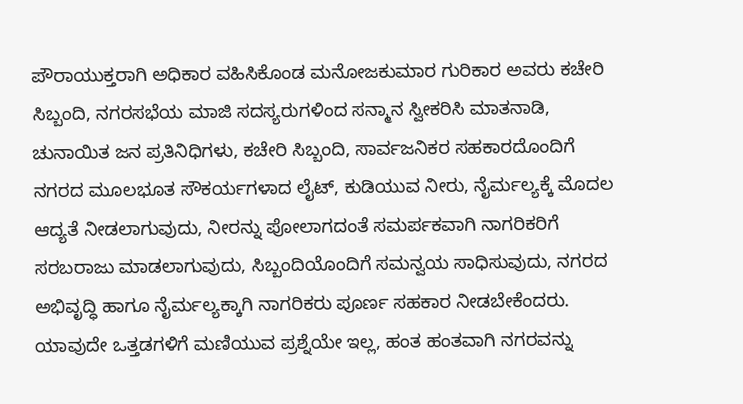ಪೌರಾಯುಕ್ತರಾಗಿ ಅಧಿಕಾರ ವಹಿಸಿಕೊಂಡ ಮನೋಜಕುಮಾರ ಗುರಿಕಾರ ಅವರು ಕಚೇರಿ ಸಿಬ್ಬಂದಿ, ನಗರಸಭೆಯ ಮಾಜಿ ಸದಸ್ಯರುಗಳಿಂದ ಸನ್ಮಾನ ಸ್ವೀಕರಿಸಿ ಮಾತನಾಡಿ, ಚುನಾಯಿತ ಜನ ಪ್ರತಿನಿಧಿಗಳು, ಕಚೇರಿ ಸಿಬ್ಬಂದಿ, ಸಾರ್ವಜನಿಕರ ಸಹಕಾರದೊಂದಿಗೆ ನಗರದ ಮೂಲಭೂತ ಸೌಕರ್ಯಗಳಾದ ಲೈಟ್, ಕುಡಿಯುವ ನೀರು, ನೈರ್ಮಲ್ಯಕ್ಕೆ ಮೊದಲ ಆದ್ಯತೆ ನೀಡಲಾಗುವುದು, ನೀರನ್ನು ಪೋಲಾಗದಂತೆ ಸಮರ್ಪಕವಾಗಿ ನಾಗರಿಕರಿಗೆ ಸರಬರಾಜು ಮಾಡಲಾಗುವುದು, ಸಿಬ್ಬಂದಿಯೊಂದಿಗೆ ಸಮನ್ವಯ ಸಾಧಿಸುವುದು, ನಗರದ ಅಭಿವೃದ್ಧಿ ಹಾಗೂ ನೈರ್ಮಲ್ಯಕ್ಕಾಗಿ ನಾಗರಿಕರು ಪೂರ್ಣ ಸಹಕಾರ ನೀಡಬೇಕೆಂದರು.
ಯಾವುದೇ ಒತ್ತಡಗಳಿಗೆ ಮಣಿಯುವ ಪ್ರಶ್ನೆಯೇ ಇಲ್ಲ, ಹಂತ ಹಂತವಾಗಿ ನಗರವನ್ನು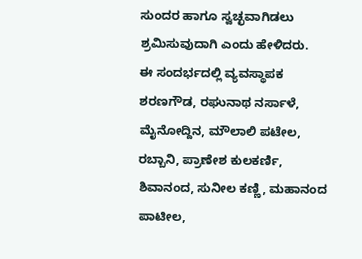ಸುಂದರ ಹಾಗೂ ಸ್ವಚ್ಛವಾಗಿಡಲು ಶ್ರಮಿಸುವುದಾಗಿ ಎಂದು ಹೇಳಿದರು.
ಈ ಸಂದರ್ಭದಲ್ಲಿ ವ್ಯವಸ್ಥಾಪಕ ಶರಣಗೌಡ, ರಘುನಾಥ ನರ್ಸಾಳೆ, ಮೈನೋದ್ದಿನ, ಮೌಲಾಲಿ ಪಟೇಲ, ರಬ್ಬಾನಿ, ಪ್ರಾಣೇಶ ಕುಲಕರ್ಣಿ, ಶಿವಾನಂದ, ಸುನೀಲ ಕಣ್ಣಿ, ಮಹಾನಂದ ಪಾಟೀಲ,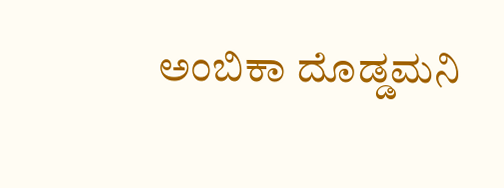ಅಂಬಿಕಾ ದೊಡ್ಡಮನಿ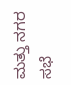ಮತ್ತು ನಗರ ಸಭೆ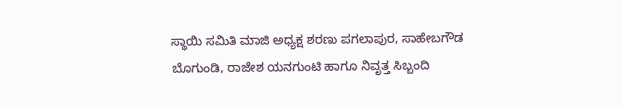ಸ್ಥಾಯಿ ಸಮಿತಿ ಮಾಜಿ ಅಧ್ಯಕ್ಷ ಶರಣು ಪಗಲಾಪುರ, ಸಾಹೇಬಗೌಡ ಬೊಗುಂಡಿ, ರಾಜೇಶ ಯನಗುಂಟಿ ಹಾಗೂ ನಿವೃತ್ತ ಸಿಬ್ಬಂದಿ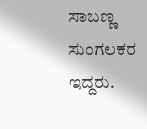ಸಾಬಣ್ಣ ಸುಂಗಲಕರ ಇದ್ದರು.